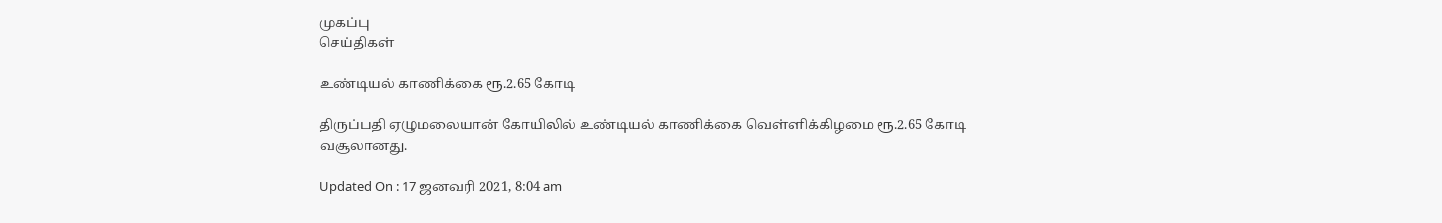முகப்பு
செய்திகள்

உண்டியல் காணிக்கை ரூ.2.65 கோடி

திருப்பதி ஏழுமலையான் கோயிலில் உண்டியல் காணிக்கை வெள்ளிக்கிழமை ரூ.2.65 கோடி வசூலானது.

Updated On : 17 ஜனவரி 2021, 8:04 am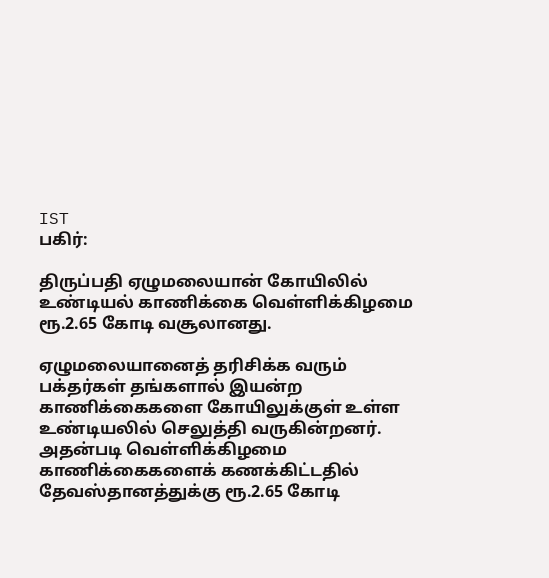IST
பகிர்:

திருப்பதி ஏழுமலையான் கோயிலில் உண்டியல் காணிக்கை வெள்ளிக்கிழமை ரூ.2.65 கோடி வசூலானது.

ஏழுமலையானைத் தரிசிக்க வரும் பக்தர்கள் தங்களால் இயன்ற காணிக்கைகளை கோயிலுக்குள் உள்ள உண்டியலில் செலுத்தி வருகின்றனர். அதன்படி வெள்ளிக்கிழமை காணிக்கைகளைக் கணக்கிட்டதில் தேவஸ்தானத்துக்கு ரூ.2.65 கோடி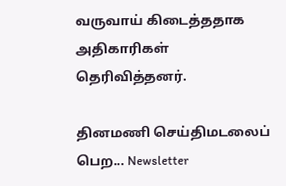வருவாய் கிடைத்ததாக அதிகாரிகள் தெரிவித்தனர்.

தினமணி செய்திமடலைப் பெற... Newsletter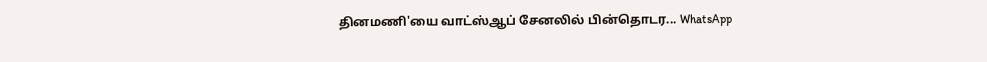தினமணி'யை வாட்ஸ்ஆப் சேனலில் பின்தொடர... WhatsApp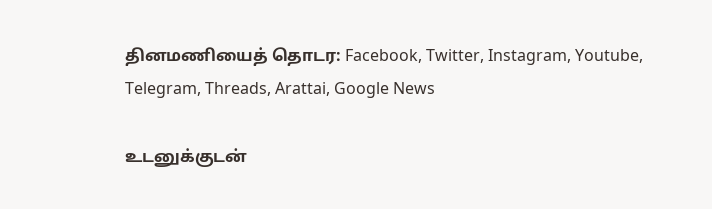தினமணியைத் தொடர: Facebook, Twitter, Instagram, Youtube, Telegram, Threads, Arattai, Google News

உடனுக்குடன்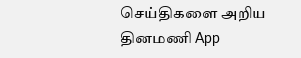செய்திகளை அறிய தினமணி App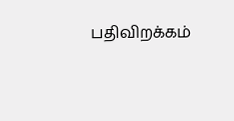பதிவிறக்கம்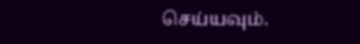செய்யவும்.